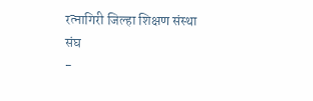रत्नागिरी जिल्हा शिक्षण संस्था संघ
-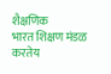शैक्षणिक
भारत शिक्षण मंडळ करतेय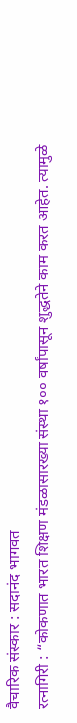वैचारिक संस्कार : सदानंद भागवत
रत्नागिरी : “कोकणात भारत शिक्षण मंडळासारख्या संस्था १०० वर्षांपासून शुद्धतेने काम करत आहेत. त्यामुळे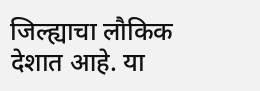जिल्ह्याचा लौकिक देशात आहे. या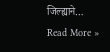जिल्ह्याने…
Read More »